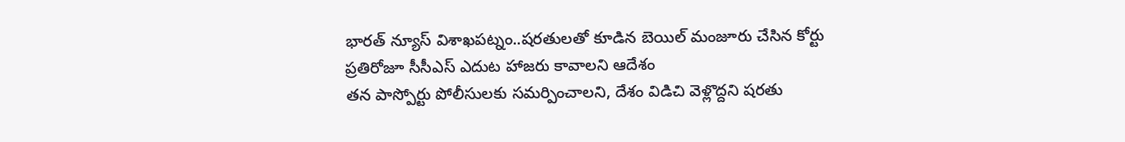భారత్ న్యూస్ విశాఖపట్నం..షరతులతో కూడిన బెయిల్ మంజూరు చేసిన కోర్టు
ప్రతిరోజూ సీసీఎస్ ఎదుట హాజరు కావాలని ఆదేశం
తన పాస్పోర్టు పోలీసులకు సమర్పించాలని, దేశం విడిచి వెళ్లొద్దని షరతు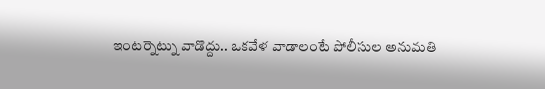ఇంటర్నెట్ను వాడొద్దు.. ఒకవేళ వాడాలంటే పోలీసుల అనుమతి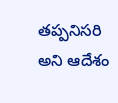తప్పనిసరి అని ఆదేశం